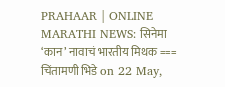PRAHAAR | ONLINE MARATHI NEWS: सिनेमा ‘कान’ नावाचं भारतीय मिथक === चिंतामणी भिडे on 22 May,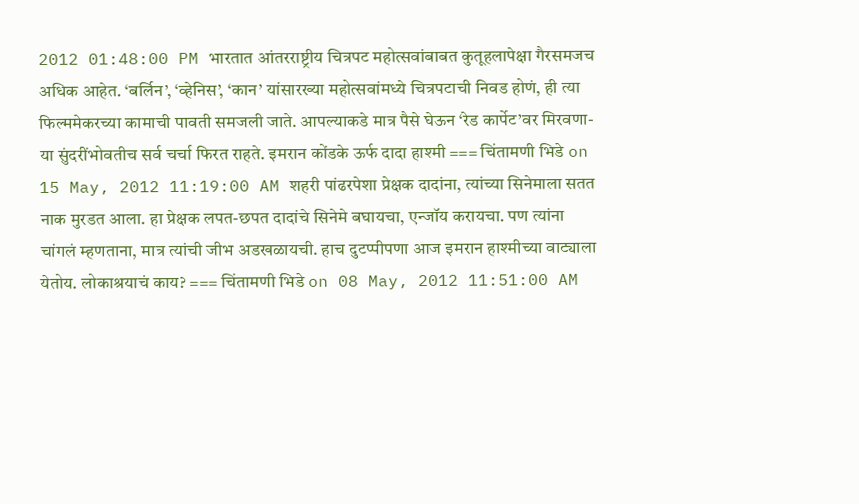2012 01:48:00 PM भारतात आंतरराष्ट्रीय चित्रपट महोत्सवांबाबत कुतूहलापेक्षा गैरसमजच अधिक आहेत. ‘बर्लिन’, ‘व्हेनिस’, ‘कान’ यांसारख्या महोत्सवांमध्ये चित्रपटाची निवड होणं, ही त्या फिल्ममेकरच्या कामाची पावती समजली जाते. आपल्याकडे मात्र पैसे घेऊन ‘रेड कार्पेट’वर मिरवणा-या सुंदरींभोवतीच सर्व चर्चा फिरत राहते. इमरान कोंडके ऊर्फ दादा हाश्मी === चिंतामणी भिडे on 15 May, 2012 11:19:00 AM शहरी पांढरपेशा प्रेक्षक दादांना, त्यांच्या सिनेमाला सतत नाक मुरडत आला. हा प्रेक्षक लपत-छपत दादांचे सिनेमे बघायचा, एन्जॉय करायचा. पण त्यांना चांगलं म्हणताना, मात्र त्यांची जीभ अडखळायची. हाच दुटप्पीपणा आज इमरान हाश्मीच्या वाट्याला येतोय. लोकाश्रयाचं काय? === चिंतामणी भिडे on 08 May, 2012 11:51:00 AM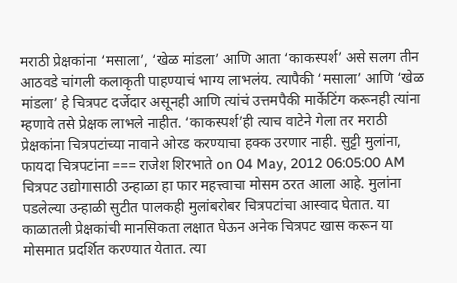मराठी प्रेक्षकांना ‘मसाला’, ‘खेळ मांडला’ आणि आता ‘काकस्पर्श’ असे सलग तीन आठवडे चांगली कलाकृती पाहण्याचं भाग्य लाभलंय. त्यापैकी ‘मसाला’ आणि ‘खेळ मांडला’ हे चित्रपट दर्जेदार असूनही आणि त्यांचं उत्तमपैकी मार्केटिंग करूनही त्यांना म्हणावे तसे प्रेक्षक लाभले नाहीत. ‘काकस्पर्श’ही त्याच वाटेने गेला तर मराठी प्रेक्षकांना चित्रपटांच्या नावाने ओरड करण्याचा हक्क उरणार नाही. सुट्टी मुलांना, फायदा चित्रपटांना === राजेश शिरभाते on 04 May, 2012 06:05:00 AM चित्रपट उद्योगासाठी उन्हाळा हा फार महत्त्वाचा मोसम ठरत आला आहे. मुलांना पडलेल्या उन्हाळी सुटीत पालकही मुलांबरोबर चित्रपटांचा आस्वाद घेतात. या काळातली प्रेक्षकांची मानसिकता लक्षात घेऊन अनेक चित्रपट खास करून या मोसमात प्रदर्शित करण्यात येतात. त्या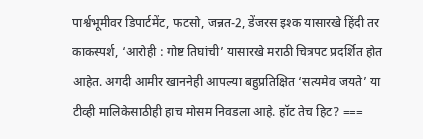पार्श्वभूमीवर डिपार्टमेंट, फटसो, जन्नत-2, डेंजरस इश्क यासारखे हिंदी तर काकस्पर्श, ‘आरोही : गोष्ट तिघांची’ यासारखे मराठी चित्रपट प्रदर्शित होत आहेत. अगदी आमीर खाननेही आपल्या बहुप्रतिक्षित ‘सत्यमेव जयते’ या टीव्ही मालिकेसाठीही हाच मोसम निवडला आहे. हॉट तेच हिट? ===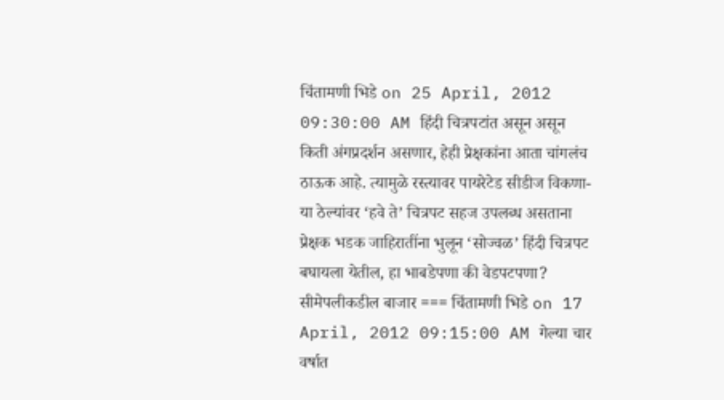चिंतामणी भिडे on 25 April, 2012 09:30:00 AM हिंदी चित्रपटांत असून असून किती अंगप्रदर्शन असणार, हेही प्रेक्षकांना आता चांगलंच ठाऊक आहे. त्यामुळे रस्त्यावर पायरेटेड सीडीज विकणा-या ठेल्यांवर ‘हवे ते’ चित्रपट सहज उपलब्ध असताना प्रेक्षक भडक जाहिरातींना भुलून ‘सोज्वळ’ हिंदी चित्रपट बघायला येतील, हा भाबडेपणा की वेडपटपणा? सीमेपलीकडील बाजार === चिंतामणी भिडे on 17 April, 2012 09:15:00 AM गेल्या चार वर्षात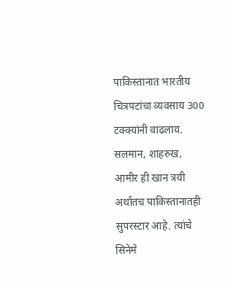पाकिस्तानात भारतीय चित्रपटांचा व्यवसाय 300 टक्क्यांनी वाढलाय. सलमान, शाहरुख, आमीर ही खान त्रयी अर्थातच पाकिस्तानातही सुपरस्टार आहे. त्यांचे सिनेमे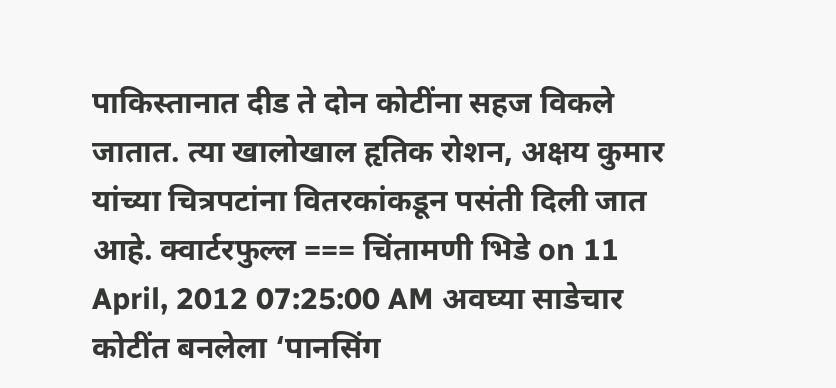पाकिस्तानात दीड ते दोन कोटींना सहज विकले जातात. त्या खालोखाल हृतिक रोशन, अक्षय कुमार यांच्या चित्रपटांना वितरकांकडून पसंती दिली जात आहे. क्वार्टरफुल्ल === चिंतामणी भिडे on 11 April, 2012 07:25:00 AM अवघ्या साडेचार कोटींत बनलेला ‘पानसिंग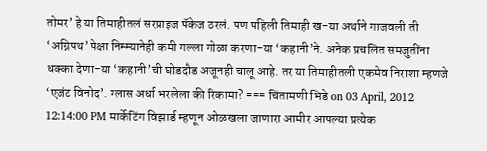तोमर’ हे या तिमाहीतलं सरप्राइज पॅकेज ठरलं. पण पहिली तिमाही ख-या अर्थाने गाजवली ती ‘अग्निपथ’पेक्षा निम्म्यानेही कमी गल्ला गोळा करणा-या ‘कहानी’ने. अनेक प्रचलित समजुतींना धक्का देणा-या ‘कहानी’ची घोडदौड अजूनही चालू आहे. तर या तिमाहीतली एकमेव निराशा म्हणजे ‘एजंट विनोद’. ग्लास अर्धा भरलेला की रिकामा? === चिंतामणी भिडे on 03 April, 2012 12:14:00 PM मार्केटिंग विझार्ड म्हणून ओळखला जाणारा आमीर आपल्या प्रत्येक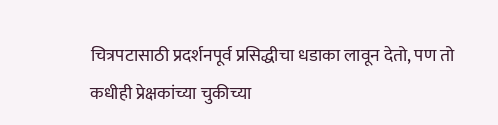चित्रपटासाठी प्रदर्शनपूर्व प्रसिद्धीचा धडाका लावून देतो, पण तो कधीही प्रेक्षकांच्या चुकीच्या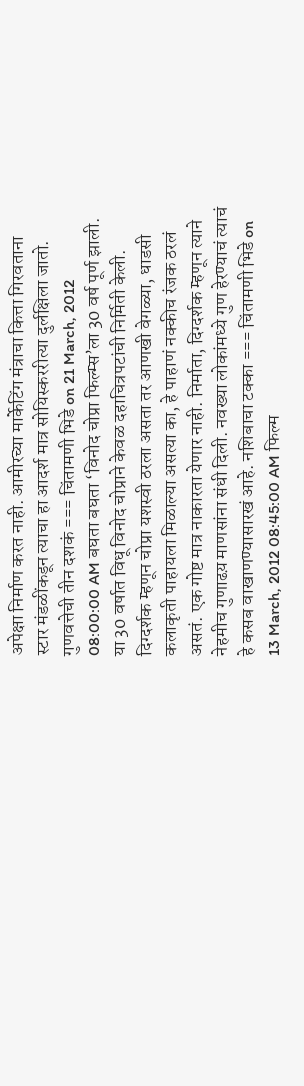अपेक्षा निर्माण करत नाही. आमीरच्या मार्केटिंग मंत्राचा कित्ता गिरवताना स्टार मंडळींकडून त्याचा हा आदर्श मात्र सोयिस्कररीत्या दुर्लक्षिला जातो. गुणवत्तेची तीन दशकं === चिंतामणी भिडे on 21 March, 2012 08:00:00 AM बघता बघता ‘विनोद चोप्रा फिल्म्स’ला 30 वर्ष पूर्ण झाली. या 30 वर्षात विधू विनोद चोप्राने केवळ दहाचित्रपटांची निर्मिती केली. दिग्दर्शक म्हणून चोप्रा यशस्वी ठरला असता तर आणखी वेगळ्या, धाडसी कलाकृती पाहायला मिळाल्या असत्या का, हे पाहाणं नक्कीच रंजक ठरलं असतं. एक गोष्ट मात्र नाकारता येणार नाही. निर्माता, दिग्दर्शक म्हणून त्याने नेहमीच गुणाढय़ माणसांना संधी दिली. नवख्या लोकांमध्ये गुण हेरण्याचं त्याचं हे कसब वाखाणण्यासारखं आहे. नशिबाचा टक्का === चिंतामणी भिडे on 13 March, 2012 08:45:00 AM फिल्म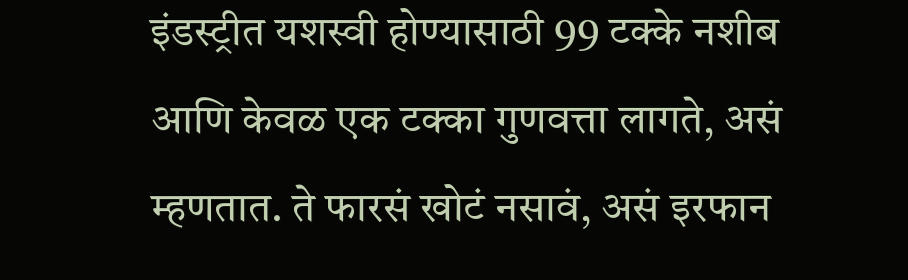इंडस्ट्रीत यशस्वी होण्यासाठी 99 टक्के नशीब आणि केवळ एक टक्का गुणवत्ता लागते, असं म्हणतात. ते फारसं खोटं नसावं, असं इरफान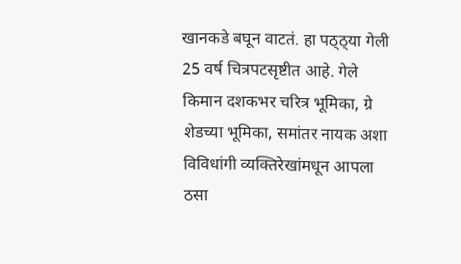खानकडे बघून वाटतं. हा पठ्ठ्या गेली 25 वर्ष चित्रपटसृष्टीत आहे. गेले किमान दशकभर चरित्र भूमिका, ग्रे शेडच्या भूमिका, समांतर नायक अशा विविधांगी व्यक्तिरेखांमधून आपला ठसा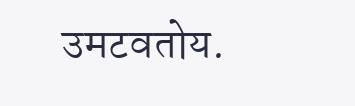उमटवतोय.